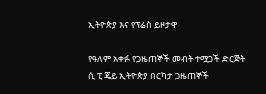ኢትዮጵያ እና የፕሬስ ይዞታዋ

የዓለም አቀፉ የጋዜጠኞች መብት ተሟጋች ድርጅት ሲ ፒ ጄይ ኢትዮጵያ በርካታ ጋዜጠኞች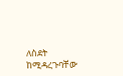ለስደት ከሚዳረጉባቸው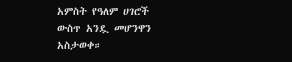አምስት የዓለም ሀገሮች ውስጥ አንዷ መሆንዋን አስታወቀ።